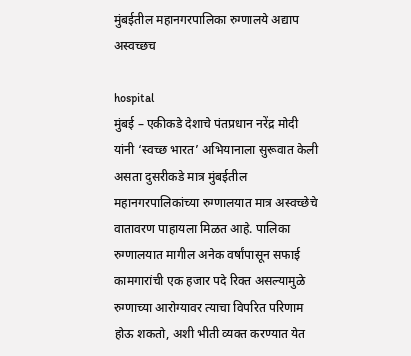मुंबईतील महानगरपालिका रुग्णालये अद्याप अस्वच्छच

hospital
मुंबई – एकीकडे देशाचे पंतप्रधान नरेंद्र मोदी यांनी ‘स्वच्छ भारत’ अभियानाला सुरूवात केली असता दुसरीकडे मात्र मुंबईतील महानगरपालिकांच्या रुग्णालयात मात्र अस्वच्छेचे वातावरण पाहायला मिळत आहे. पालिका रुग्णालयात मागील अनेक वर्षांपासून सफाई कामगारांची एक हजार पदे रिक्त असल्यामुळे रुग्णाच्या आरोग्यावर त्याचा विपरित परिणाम होऊ शकतो, अशी भीती व्यक्त करण्यात येत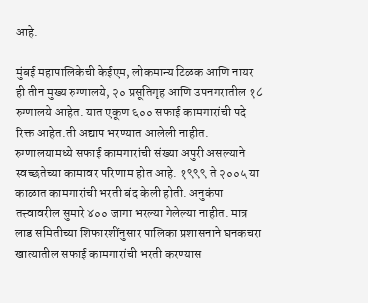आहे.

मुंबई महापालिकेची केईएम, लोकमान्य टिळक आणि नायर ही तीन मुख्य रुग्णालये, २० प्रसूतिगृह आणि उपनगरातील १८ रुग्णालये आहेत. यात एकूण ६०० सफाई कामगारांची पदे रिक्त आहेत.ती अद्याप भरण्यात आलेली नाहीत. रुग्णालयामध्ये सफाई कामगारांची संख्या अपुरी असल्याने स्वच्छतेच्या कामावर परिणाम होत आहे. १९९९ ते २००५ या काळात कामगारांची भरती बंद केली होती. अनुकंपा तत्त्वावरील सुमारे ४०० जागा भरल्या गेलेल्या नाहीत. मात्र लाड समितीच्या शिफारशींनुसार पालिका प्रशासनाने घनकचरा खात्यातील सफाई कामगारांची भरती करण्यास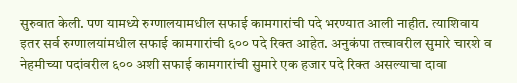सुरुवात केली. पण यामध्ये रुग्णालयामधील सफाई कामगारांची पदे भरण्यात आली नाहीत. त्याशिवाय इतर सर्व रुग्णालयांमधील सफाई कामगारांची ६०० पदे रिक्त आहेत. अनुकंपा तत्त्वावरील सुमारे चारशे व नेहमीच्या पदांवरील ६०० अशी सफाई कामगारांची सुमारे एक हजार पदे रिक्त असल्याचा दावा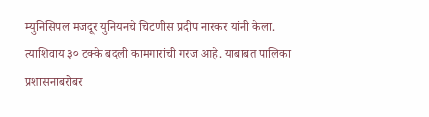म्युनिसिपल मजदूर युनियनचे चिटणीस प्रदीप नारकर यांनी केला. त्याशिवाय ३० टक्के बदली कामगारांची गरज आहे. याबाबत पालिका प्रशासनाबरोबर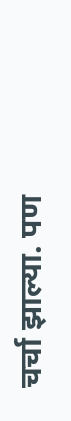चर्चा झाल्या. पण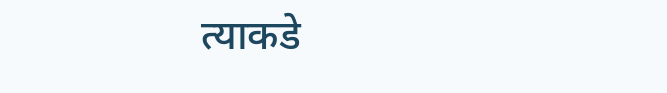त्याकडे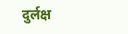दुर्लक्ष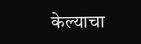केल्याचा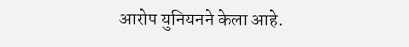आरोप युनियनने केला आहे.